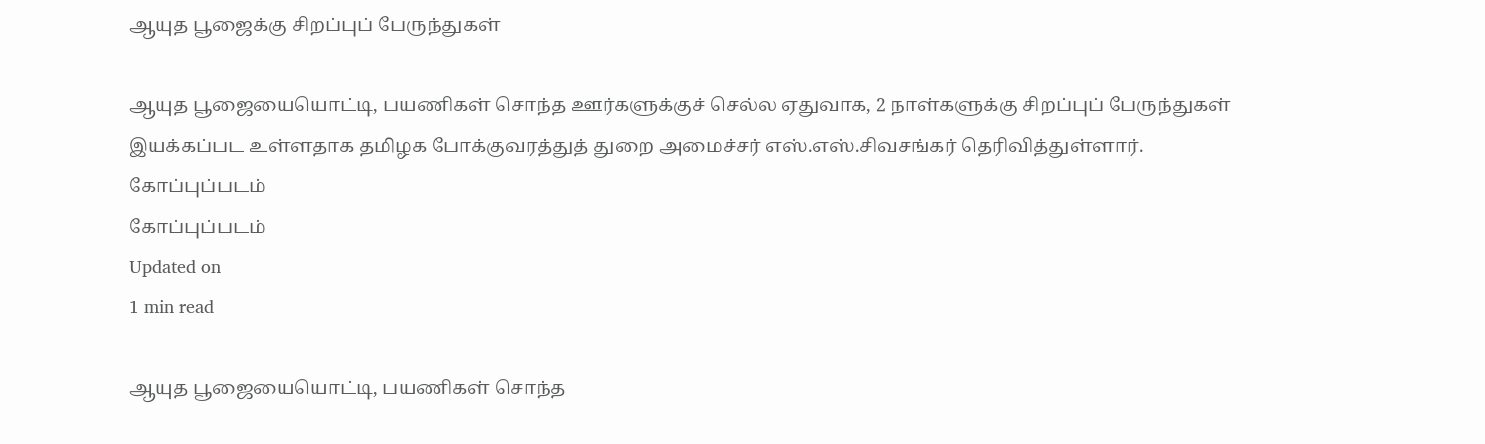ஆயுத பூஜைக்கு சிறப்புப் பேருந்துகள்

ஆயுத பூஜையையொட்டி, பயணிகள் சொந்த ஊர்களுக்குச் செல்ல ஏதுவாக, 2 நாள்களுக்கு சிறப்புப் பேருந்துகள் இயக்கப்பட உள்ளதாக தமிழக போக்குவரத்துத் துறை அமைச்சர் எஸ்.எஸ்.சிவசங்கர் தெரிவித்துள்ளார்.
கோப்புப்படம்
கோப்புப்படம்
Updated on
1 min read

ஆயுத பூஜையையொட்டி, பயணிகள் சொந்த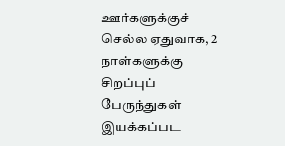ஊர்களுக்குச் செல்ல ஏதுவாக, 2 நாள்களுக்கு சிறப்புப் பேருந்துகள் இயக்கப்பட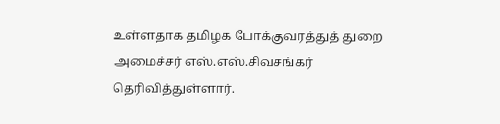உள்ளதாக தமிழக போக்குவரத்துத் துறை அமைச்சர் எஸ்.எஸ்.சிவசங்கர் தெரிவித்துள்ளார்.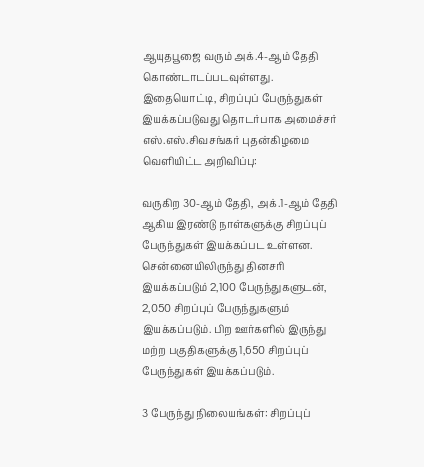ஆயுதபூஜை வரும் அக்.4-ஆம் தேதி கொண்டாடப்படவுள்ளது. இதையொட்டி, சிறப்புப் பேருந்துகள் இயக்கப்படுவது தொடர்பாக அமைச்சர் எஸ்.எஸ்.சிவசங்கர் புதன்கிழமை வெளியிட்ட அறிவிப்பு:

வருகிற 30-ஆம் தேதி, அக்.1-ஆம் தேதி ஆகிய இரண்டு நாள்களுக்கு சிறப்புப் பேருந்துகள் இயக்கப்பட உள்ளன. சென்னையிலிருந்து தினசரி இயக்கப்படும் 2,100 பேருந்துகளுடன், 2,050 சிறப்புப் பேருந்துகளும் இயக்கப்படும். பிற ஊர்களில் இருந்து மற்ற பகுதிகளுக்கு 1,650 சிறப்புப் பேருந்துகள் இயக்கப்படும்.

3 பேருந்து நிலையங்கள்: சிறப்புப்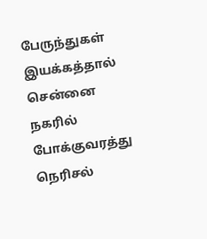பேருந்துகள் இயக்கத்தால் சென்னை நகரில் போக்குவரத்து நெரிசல்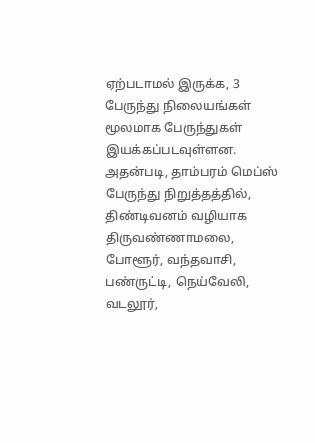ஏற்படாமல் இருக்க, 3 பேருந்து நிலையங்கள் மூலமாக பேருந்துகள் இயக்கப்படவுள்ளன. அதன்படி, தாம்பரம் மெப்ஸ் பேருந்து நிறுத்தத்தில், திண்டிவனம் வழியாக திருவண்ணாமலை, போளூர், வந்தவாசி, பண்ருட்டி, நெய்வேலி, வடலூர்,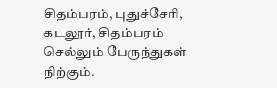சிதம்பரம், புதுச்சேரி, கடலூர், சிதம்பரம் செல்லும் பேருந்துகள் நிற்கும்.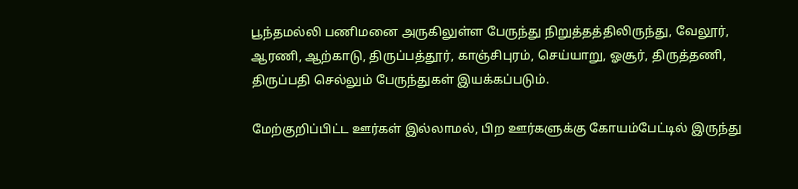பூந்தமல்லி பணிமனை அருகிலுள்ள பேருந்து நிறுத்தத்திலிருந்து, வேலூர், ஆரணி, ஆற்காடு, திருப்பத்தூர், காஞ்சிபுரம், செய்யாறு, ஓசூர், திருத்தணி, திருப்பதி செல்லும் பேருந்துகள் இயக்கப்படும்.

மேற்குறிப்பிட்ட ஊர்கள் இல்லாமல், பிற ஊர்களுக்கு கோயம்பேட்டில் இருந்து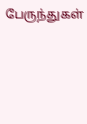பேருந்துகள்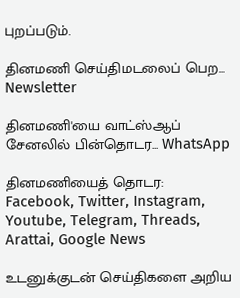புறப்படும்.

தினமணி செய்திமடலைப் பெற... Newsletter

தினமணி'யை வாட்ஸ்ஆப் சேனலில் பின்தொடர... WhatsApp

தினமணியைத் தொடர: Facebook, Twitter, Instagram, Youtube, Telegram, Threads, Arattai, Google News

உடனுக்குடன் செய்திகளை அறிய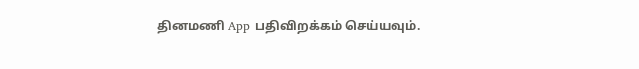தினமணி App பதிவிறக்கம் செய்யவும்.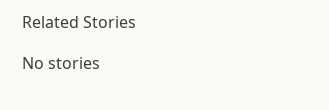Related Stories

No stories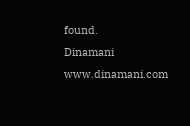found.
Dinamani
www.dinamani.com